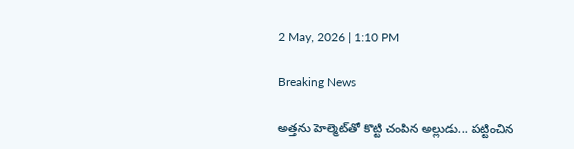2 May, 2026 | 1:10 PM

Breaking News

అత్తను హెల్మెట్‌తో కొట్టి చంపిన అల్లుడు... పట్టించిన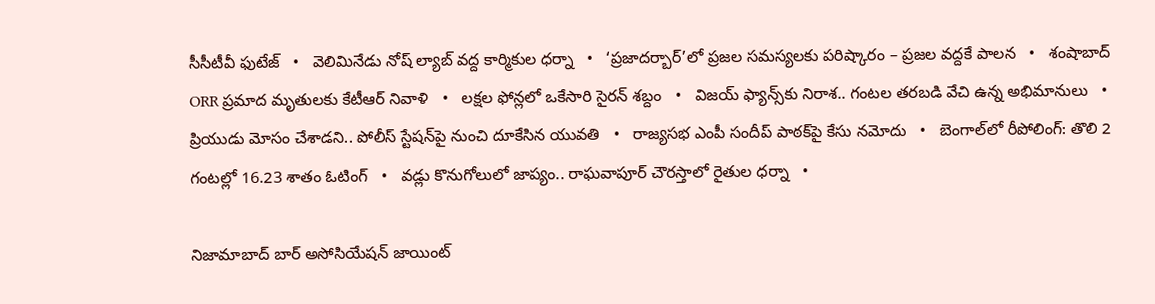సీసీటీవీ ఫుటేజ్   •   వెలిమినేడు నోష్ ల్యాబ్ వద్ద కార్మికుల ధర్నా   •   ‘ప్రజాదర్బార్’లో ప్రజల సమస్యలకు పరిష్కారం – ప్రజల వద్దకే పాలన   •   శంషాబాద్ ORR ప్రమాద మృతులకు కేటీఆర్ నివాళి   •   లక్షల ఫోన్లలో ఒకేసారి సైరన్ శబ్దం   •   విజయ్ ఫ్యాన్స్‌కు నిరాశ.. గంటల తరబడి వేచి ఉన్న అభిమానులు   •   ప్రియుడు మోసం చేశాడని.. పోలీస్ స్టేషన్‌పై నుంచి దూకేసిన యువతి   •   రాజ్యసభ ఎంపీ సందీప్ పాఠక్‌పై కేసు నమోదు   •   బెంగాల్‌లో రీపోలింగ్: తొలి 2 గంటల్లో 16.23 శాతం ఓటింగ్   •   వడ్లు కొనుగోలులో జాప్యం.. రాఘవాపూర్ చౌరస్తాలో రైతుల ధర్నా   •

నిజామాబాద్ బార్ అసోసియేషన్ జాయింట్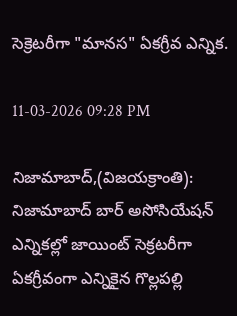సెక్రెటరీగా "మానస" ఏకగ్రీవ ఎన్నిక.

11-03-2026 09:28 PM

నిజామాబాద్,(విజయక్రాంతి): నిజామాబాద్ బార్ అసోసియేషన్ ఎన్నికల్లో జాయింట్ సెక్రటరీగా ఏకగ్రీవంగా ఎన్నికైన గొల్లపల్లి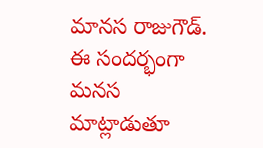మానస రాజుగౌడ్. ఈ సందర్భంగా మనస మాట్లాడుతూ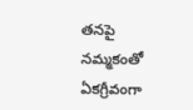తనపై నమ్మకంతో ఏకగ్రీవంగా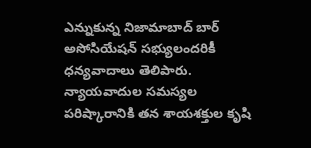ఎన్నుకున్న నిజామాబాద్ బార్ అసోసియేషన్ సభ్యులందరికీ ధన్యవాదాలు తెలిపారు. న్యాయవాదుల సమస్యల పరిష్కారానికి తన శాయశక్తుల కృషి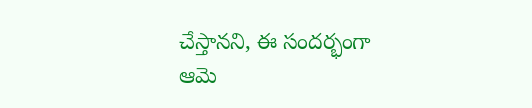చేస్తానని, ఈ సందర్భంగా ఆమె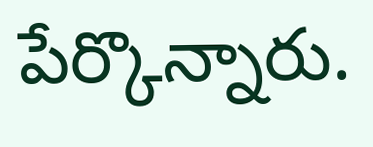పేర్కొన్నారు.